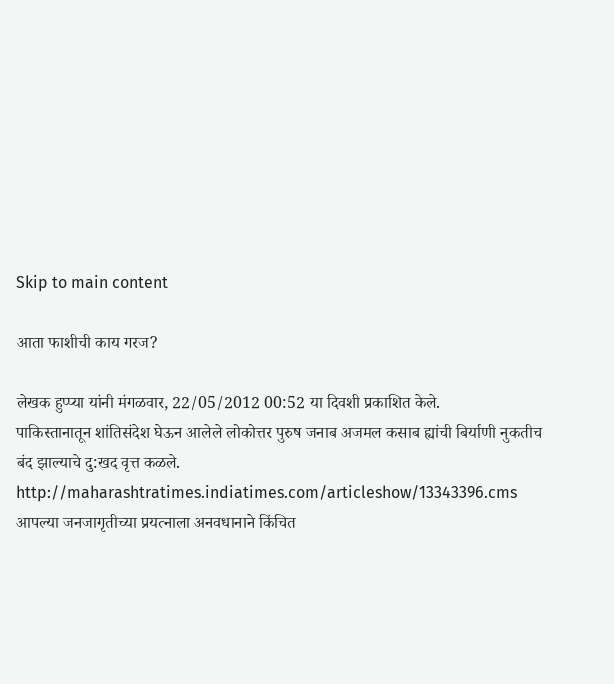Skip to main content

आता फाशीची काय गरज?

लेखक हुप्प्या यांनी मंगळवार, 22/05/2012 00:52 या दिवशी प्रकाशित केले.
पाकिस्तानातून शांतिसंदेश घेऊन आलेले लोकोत्तर पुरुष जनाब अजमल कसाब ह्यांची बिर्याणी नुकतीच बंद झाल्याचे दु:खद वृत्त कळले. http://maharashtratimes.indiatimes.com/articleshow/13343396.cms आपल्या जनजागृतीच्या प्रयत्नाला अनवधानाने किंचित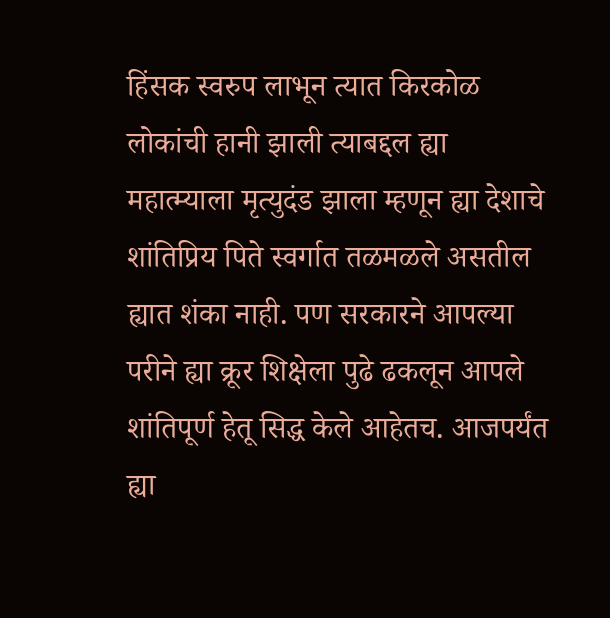हिंसक स्वरुप लाभून त्यात किरकोळ लोकांची हानी झाली त्याबद्दल ह्या महात्म्याला मृत्युदंड झाला म्हणून ह्या देशाचे शांतिप्रिय पिते स्वर्गात तळमळले असतील ह्यात शंका नाही. पण सरकारने आपल्या परीने ह्या क्रूर शिक्षेला पुढे ढकलून आपले शांतिपूर्ण हेतू सिद्ध केले आहेतच. आजपर्यंत ह्या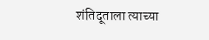शंतिदूताला त्याच्या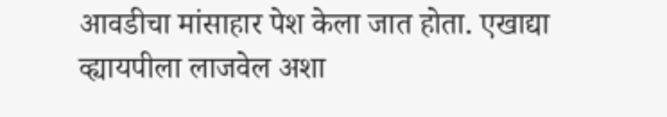आवडीचा मांसाहार पेश केला जात होता. एखाद्या व्ह्यायपीला लाजवेल अशा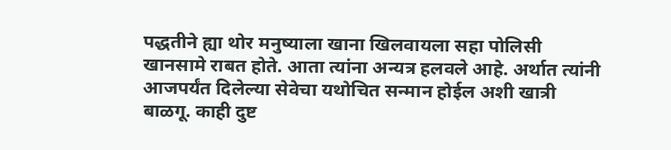पद्धतीने ह्या थोर मनुष्याला खाना खिलवायला सहा पोलिसी खानसामे राबत होते. आता त्यांना अन्यत्र हलवले आहे. अर्थात त्यांनी आजपर्यंत दिलेल्या सेवेचा यथोचित सन्मान होईल अशी खात्री बाळगू. काही दुष्ट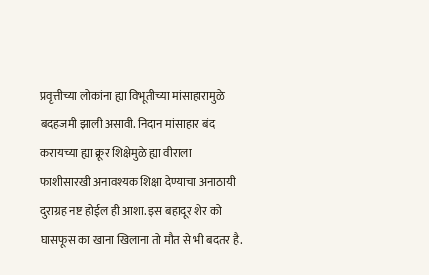प्रवृत्तीच्या लोकांना ह्या विभूतीच्या मांसाहारामुळे बदहजमी झाली असावी. निदान मांसाहार बंद करायच्या ह्या क्रूर शिक्षेमुळे ह्या वीराला फाशीसारखी अनावश्यक शिक्षा देण्याचा अनाठायी दुराग्रह नष्ट होईल ही आशा. इस बहादूर शेर को घासफूस का खाना खिलाना तो मौत से भी बदतर है.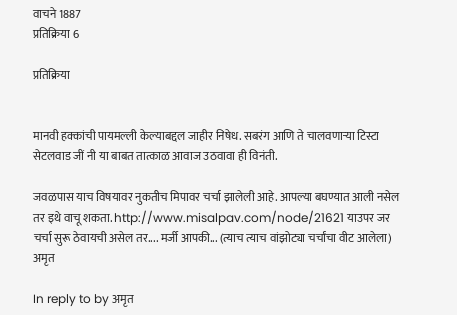वाचने 1887
प्रतिक्रिया 6

प्रतिक्रिया


मानवी हक्कांची पायमल्ली केल्याबद्दल जाहीर निषेध. सबरंग आणि ते चालवणार्‍या टिस्टा सेटलवाड जीं नी या बाबत तात्काळ आवाज उठवावा ही विनंती.

जवळपास याच विषयावर नुकतीच मिपावर चर्चा झालेली आहे. आपल्या बघण्यात आली नसेल तर इथे वाचू शकता. http://www.misalpav.com/node/21621 याउपर जर चर्चा सुरू ठेवायची असेल तर.... मर्जी आपकी... (त्याच त्याच वांझोट्या चर्चांचा वीट आलेला) अमृत

In reply to by अमृत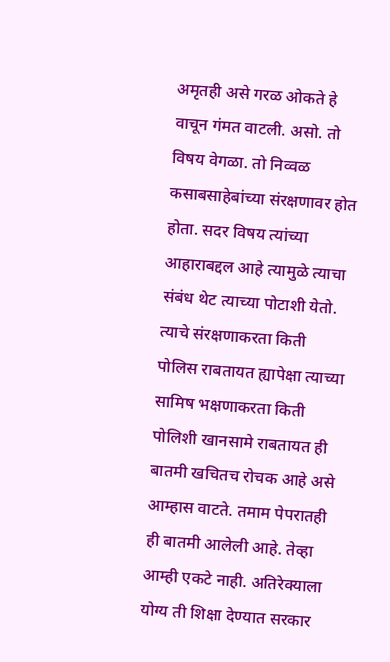अमृतही असे गरळ ओकते हे वाचून गंमत वाटली. असो. तो विषय वेगळा. तो निव्वळ कसाबसाहेबांच्या संरक्षणावर होत होता. सदर विषय त्यांच्या आहाराबद्दल आहे त्यामुळे त्याचा संबंध थेट त्याच्या पोटाशी येतो. त्याचे संरक्षणाकरता किती पोलिस राबतायत ह्यापेक्षा त्याच्या सामिष भक्षणाकरता किती पोलिशी खानसामे राबतायत ही बातमी खचितच रोचक आहे असे आम्हास वाटते. तमाम पेपरातही ही बातमी आलेली आहे. तेव्हा आम्ही एकटे नाही. अतिरेक्याला योग्य ती शिक्षा देण्यात सरकार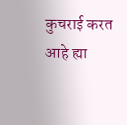कुचराई करत आहे ह्या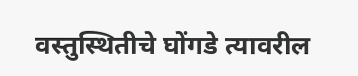वस्तुस्थितीचे घोंगडे त्यावरील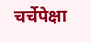चर्चेपेक्षा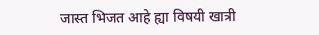जास्त भिजत आहे ह्या विषयी खात्री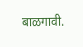बाळगावी.